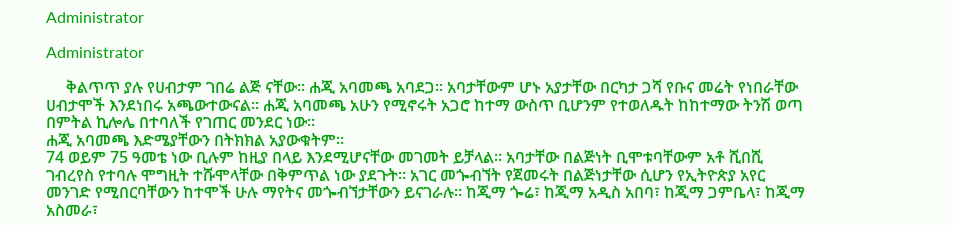Administrator

Administrator

     ቅልጥጥ ያሉ የሀብታም ገበሬ ልጅ ናቸው፡፡ ሐጂ አባመጫ አባደጋ፡፡ አባታቸውም ሆኑ አያታቸው በርካታ ጋሻ የቡና መሬት የነበራቸው ሀብታሞች እንደነበሩ አጫውተውናል፡፡ ሐጂ አባመጫ አሁን የሚኖሩት አጋሮ ከተማ ውስጥ ቢሆንም የተወለዱት ከከተማው ትንሽ ወጣ በምትል ኪሎሌ በተባለች የገጠር መንደር ነው፡፡
ሐጂ አባመጫ እድሜያቸውን በትክክል አያውቁትም፡፡
74 ወይም 75 ዓመቴ ነው ቢሉም ከዚያ በላይ እንደሚሆናቸው መገመት ይቻላል፡፡ አባታቸው በልጅነት ቢሞቱባቸውም አቶ ሺበሺ ገብረየስ የተባሉ ሞግዚት ተሹሞላቸው በቅምጥል ነው ያደጉት፡፡ አገር መጐብኘት የጀመሩት በልጅነታቸው ሲሆን የኢትዮጵያ አየር መንገድ የሚበርባቸውን ከተሞች ሁሉ ማየትና መጐብኘታቸውን ይናገራሉ፡፡ ከጂማ ጐሬ፣ ከጂማ አዲስ አበባ፣ ከጂማ ጋምቤላ፣ ከጂማ አስመራ፣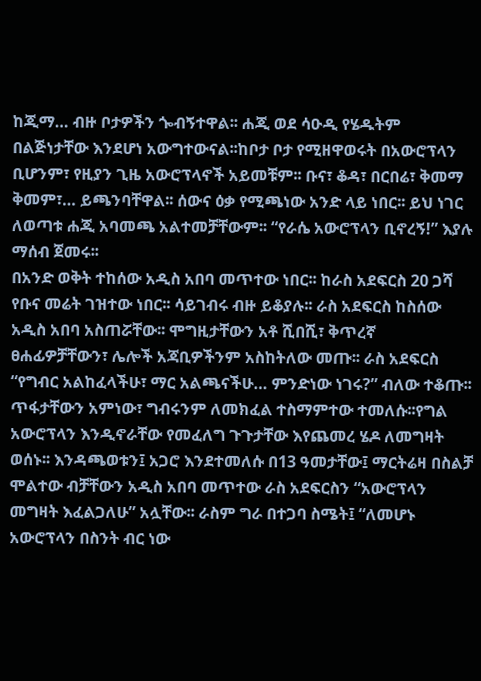ከጂማ… ብዙ ቦታዎችን ጐብኝተዋል፡፡ ሐጂ ወደ ሳዑዲ የሄዱትም በልጅነታቸው እንደሆነ አውግተውናል፡፡ከቦታ ቦታ የሚዘዋወሩት በአውሮፕላን ቢሆንም፣ የዚያን ጊዜ አውሮፕላኖች አይመቹም፡፡ ቡና፣ ቆዳ፣ በርበሬ፣ ቅመማ ቅመም፣… ይጫንባቸዋል፡፡ ሰውና ዕቃ የሚጫነው አንድ ላይ ነበር፡፡ ይህ ነገር ለወጣቱ ሐጂ አባመጫ አልተመቻቸውም፡፡ “የራሴ አውሮፕላን ቢኖረኝ!” እያሉ ማሰብ ጀመሩ፡፡
በአንድ ወቅት ተከሰው አዲስ አበባ መጥተው ነበር፡፡ ከራስ አደፍርስ 20 ጋሻ የቡና መሬት ገዝተው ነበር፡፡ ሳይገብሩ ብዙ ይቆያሉ፡፡ ራስ አደፍርስ ከስሰው አዲስ አበባ አስጠሯቸው፡፡ ሞግዚታቸውን አቶ ሺበሺ፣ ቅጥረኛ ፀሐፊዎቻቸውን፣ ሌሎች አጃቢዎችንም አስከትለው መጡ፡፡ ራስ አደፍርስ “የግብር አልከፈላችሁ፣ ማር አልጫናችሁ… ምንድነው ነገሩ?” ብለው ተቆጡ፡፡
ጥፋታቸውን አምነው፣ ግብሩንም ለመክፈል ተስማምተው ተመለሱ፡፡የግል አውሮፕላን እንዲኖራቸው የመፈለግ ጉጉታቸው እየጨመረ ሄዶ ለመግዛት ወሰኑ፡፡ እንዳጫወቱን፤ አጋሮ እንደተመለሱ በ13 ዓመታቸው፤ ማርትሬዛ በስልቻ ሞልተው ብቻቸውን አዲስ አበባ መጥተው ራስ አደፍርስን “አውሮፕላን መግዛት እፈልጋለሁ” አሏቸው፡፡ ራስም ግራ በተጋባ ስሜት፤ “ለመሆኑ አውሮፕላን በስንት ብር ነው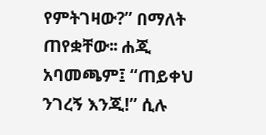የምትገዛው?” በማለት ጠየቋቸው፡፡ ሐጂ አባመጫም፤ “ጠይቀህ ንገረኝ እንጂ!” ሲሉ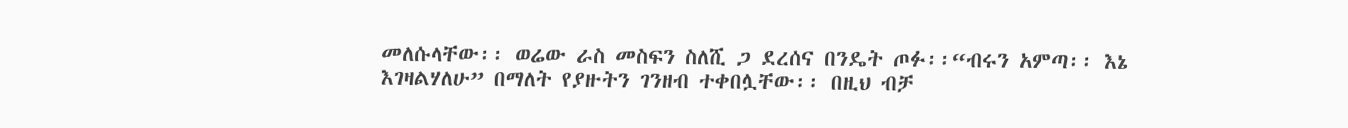መለሱላቸው፡፡ ወሬው ራስ መስፍን ስለሺ ጋ ደረሰና በንዴት ጦፉ፡፡“ብሩን አምጣ፡፡ እኔ እገዛልሃለሁ” በማለት የያዙትን ገንዘብ ተቀበሏቸው፡፡ በዚህ ብቻ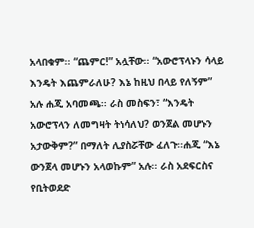አላበቁም፡፡ “ጨምር!” አሏቸው፡፡ “አውሮፕላኑን ሳላይ እንዴት እጨምራለሁ? እኔ ከዚህ በላይ የለኝም” አሉ ሐጂ አባመጫ፡፡ ራስ መስፍን፣ “እንዴት አውሮፕላን ለመግዛት ትነሳለህ? ወንጀል መሆኑን አታውቅም?” በማለት ሊያስሯቸው ፈለጉ፡፡ሐጂ “እኔ ውንጀላ መሆኑን አላወኩም” አሉ፡፡ ራስ አደፍርስና የቢትወደድ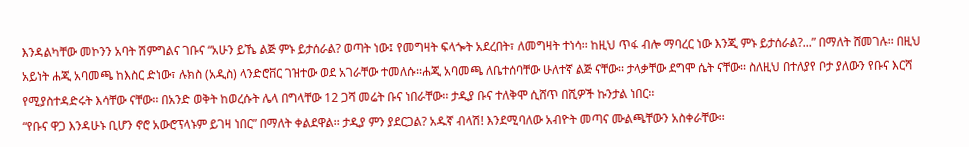እንዳልካቸው መኮንን አባት ሽምግልና ገቡና “አሁን ይኼ ልጅ ምኑ ይታሰራል? ወጣት ነው፤ የመግዛት ፍላጐት አደረበት፣ ለመግዛት ተነሳ፡፡ ከዚህ ጥፋ ብሎ ማባረር ነው እንጂ ምኑ ይታሰራል?...” በማለት ሸመገሉ፡፡ በዚህ አይነት ሐጂ አባመጫ ከእስር ድነው፣ ሉክስ (አዲስ) ላንድሮቨር ገዝተው ወደ አገራቸው ተመለሱ፡፡ሐጂ አባመጫ ለቤተሰባቸው ሁለተኛ ልጅ ናቸው፡፡ ታላቃቸው ደግሞ ሴት ናቸው፡፡ ስለዚህ በተለያየ ቦታ ያለውን የቡና እርሻ የሚያስተዳድሩት እሳቸው ናቸው፡፡ በአንድ ወቅት ከወረሱት ሌላ በግላቸው 12 ጋሻ መሬት ቡና ነበራቸው፡፡ ታዲያ ቡና ተለቅሞ ሲሸጥ በሺዎች ኩንታል ነበር፡፡
“የቡና ዋጋ እንዳሁኑ ቢሆን ኖሮ አውሮፕላኑም ይገዛ ነበር” በማለት ቀልደዋል፡፡ ታዲያ ምን ያደርጋል? አዱኛ ብላሽ! እንደሚባለው አብዮት መጣና ሙልጫቸውን አስቀራቸው፡፡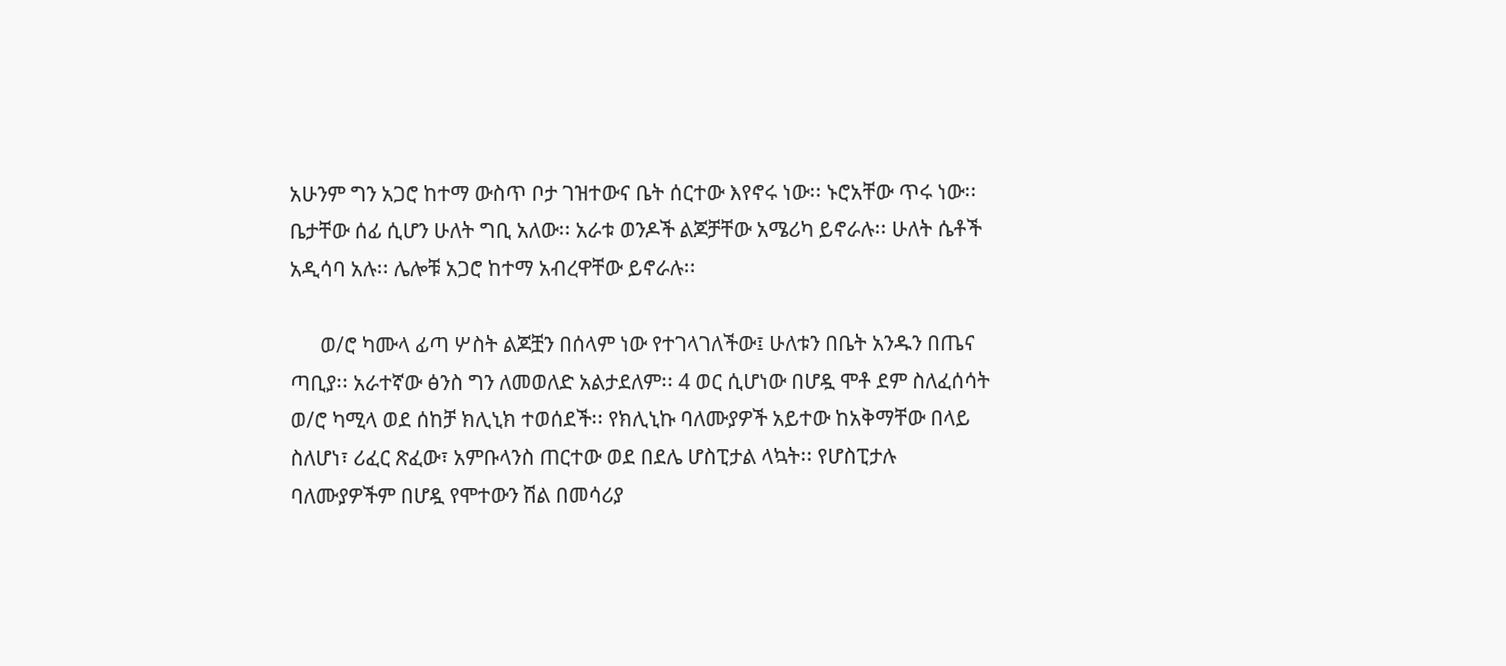አሁንም ግን አጋሮ ከተማ ውስጥ ቦታ ገዝተውና ቤት ሰርተው እየኖሩ ነው፡፡ ኑሮአቸው ጥሩ ነው፡፡ ቤታቸው ሰፊ ሲሆን ሁለት ግቢ አለው፡፡ አራቱ ወንዶች ልጆቻቸው አሜሪካ ይኖራሉ፡፡ ሁለት ሴቶች አዲሳባ አሉ፡፡ ሌሎቹ አጋሮ ከተማ አብረዋቸው ይኖራሉ፡፡

      ወ/ሮ ካሙላ ፊጣ ሦስት ልጆቿን በሰላም ነው የተገላገለችው፤ ሁለቱን በቤት አንዱን በጤና ጣቢያ፡፡ አራተኛው ፅንስ ግን ለመወለድ አልታደለም፡፡ 4 ወር ሲሆነው በሆዷ ሞቶ ደም ስለፈሰሳት ወ/ሮ ካሚላ ወደ ሰከቻ ክሊኒክ ተወሰደች፡፡ የክሊኒኩ ባለሙያዎች አይተው ከአቅማቸው በላይ ስለሆነ፣ ሪፈር ጽፈው፣ አምቡላንስ ጠርተው ወደ በደሌ ሆስፒታል ላኳት፡፡ የሆስፒታሉ ባለሙያዎችም በሆዷ የሞተውን ሽል በመሳሪያ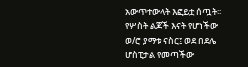አውጥተውላት እፎይቷ ሰጧት፡፡
የሦስት ልጆች እናት የሆነችው ወ/ሮ ያማቱ ናስር፤ ወደ በደሌ ሆስፒታል የመጣችው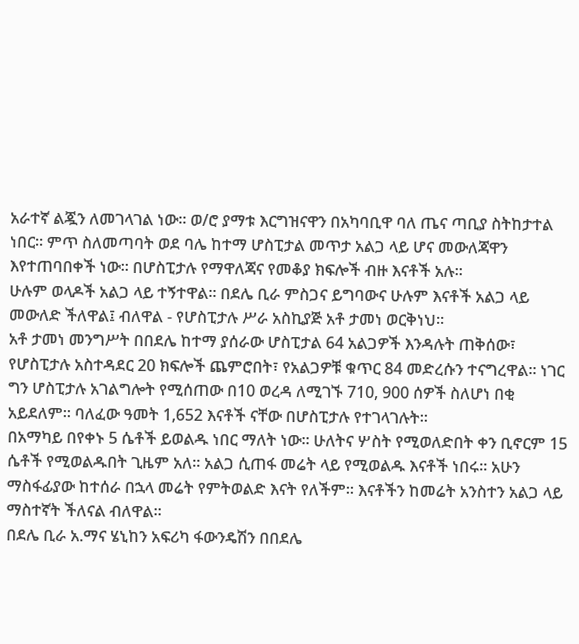አራተኛ ልጇን ለመገላገል ነው፡፡ ወ/ሮ ያማቱ እርግዝናዋን በአካባቢዋ ባለ ጤና ጣቢያ ስትከታተል ነበር፡፡ ምጥ ስለመጣባት ወደ ባሌ ከተማ ሆስፒታል መጥታ አልጋ ላይ ሆና መውለጃዋን እየተጠባበቀች ነው፡፡ በሆስፒታሉ የማዋለጃና የመቆያ ክፍሎች ብዙ እናቶች አሉ፡፡
ሁሉም ወላዶች አልጋ ላይ ተኝተዋል፡፡ በደሌ ቢራ ምስጋና ይግባውና ሁሉም እናቶች አልጋ ላይ መውለድ ችለዋል፤ ብለዋል - የሆስፒታሉ ሥራ አስኪያጅ አቶ ታመነ ወርቅነህ፡፡
አቶ ታመነ መንግሥት በበደሌ ከተማ ያሰራው ሆስፒታል 64 አልጋዎች እንዳሉት ጠቅሰው፣ የሆስፒታሉ አስተዳደር 20 ክፍሎች ጨምሮበት፣ የአልጋዎቹ ቁጥር 84 መድረሱን ተናግረዋል፡፡ ነገር ግን ሆስፒታሉ አገልግሎት የሚሰጠው በ10 ወረዳ ለሚገኙ 710, 900 ሰዎች ስለሆነ በቂ አይደለም፡፡ ባለፈው ዓመት 1,652 እናቶች ናቸው በሆስፒታሉ የተገላገሉት፡፡
በአማካይ በየቀኑ 5 ሴቶች ይወልዱ ነበር ማለት ነው፡፡ ሁለትና ሦስት የሚወለድበት ቀን ቢኖርም 15 ሴቶች የሚወልዱበት ጊዜም አለ፡፡ አልጋ ሲጠፋ መሬት ላይ የሚወልዱ እናቶች ነበሩ፡፡ አሁን ማስፋፊያው ከተሰራ በኋላ መሬት የምትወልድ እናት የለችም፡፡ እናቶችን ከመሬት አንስተን አልጋ ላይ ማስተኛት ችለናል ብለዋል፡፡
በደሌ ቢራ አ.ማና ሄኒከን አፍሪካ ፋውንዴሽን በበደሌ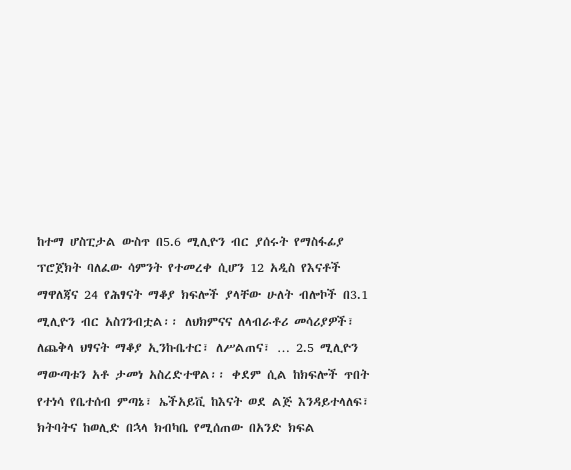ከተማ ሆስፒታል ውስጥ በ5.6 ሚሊዮን ብር ያሰሩት የማስፋፊያ ፕሮጀክት ባለፈው ሳምንት የተመረቀ ሲሆን 12 አዲስ የእናቶች ማዋለጃና 24 የሕፃናት ማቆያ ክፍሎች ያላቸው ሁለት ብሎኮች በ3.1 ሚሊዮን ብር አስገንብቷል፡፡ ለህክምናና ለላብራቶሪ መሳሪያዎች፣ ለጨቅላ ህፃናት ማቆያ ኢንኩቤተር፣ ለሥልጠና፣ … 2.5 ሚሊዮን ማውጣቱን አቶ ታመነ አስረድተዋል፡፡ ቀደም ሲል ከክፍሎች ጥበት የተነሳ የቤተሰብ ምጣኔ፣ ኤችአይቪ ከእናት ወደ ልጅ እንዳይተላለፍ፣ ክትባትና ከወሊድ በኋላ ክብካቤ የሚሰጠው በአንድ ክፍል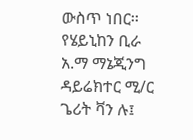ውስጥ ነበር፡፡ የሄይኒከን ቢራ አ.ማ ማኔጂንግ ዳይሬክተር ሚ/ር ጌሪት ቫን ሉ፤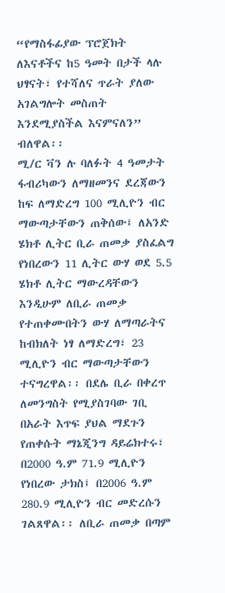“የማስፋፊያው ፕሮጀክት ለእናቶችና ከ5 ዓመት በታች ላሉ ህፃናት፣ የተሻለና ጥራት ያለው አገልግሎት መስጠት እንደሚያስችል እናምናለን” ብለዋል፡፡
ሚ/ር ቫን ሉ ባለፉት 4 ዓመታት ፋብሪካውን ለማዘመንና ደረጃውን ከፍ ለማድረግ 100 ሚሊዮን ብር ማውጣታቸውን ጠቅሰው፤ ለአንድ ሄክቶ ሊትር ቢራ ጠመቃ ያስፈልግ የነበረውን 11 ሊትር ውሃ ወደ 5.5 ሄክቶ ሊትር ማውረዳቸውን እንዲሁም ለቢራ ጠመቃ የተጠቀሙበትን ውሃ ለማጣራትና ከብክለት ነፃ ለማድረግ፣ 23 ሚሊዮን ብር ማውጣታቸውን ተናግረዋል፡፡ በደሌ ቢራ በቀረጥ ለመንግስት የሚያስገባው ገቢ በአራት እጥፍ ያህል ማደጉን የጠቀሱት ማኔጂንግ ዳይሬክተሩ፣ በ2000 ዓ.ም 71.9 ሚሊዮን የነበረው ታክስ፤ በ2006 ዓ.ም 280.9 ሚሊዮን ብር መድረሱን ገልጸዋል፡፡ ለቢራ ጠመቃ በጣም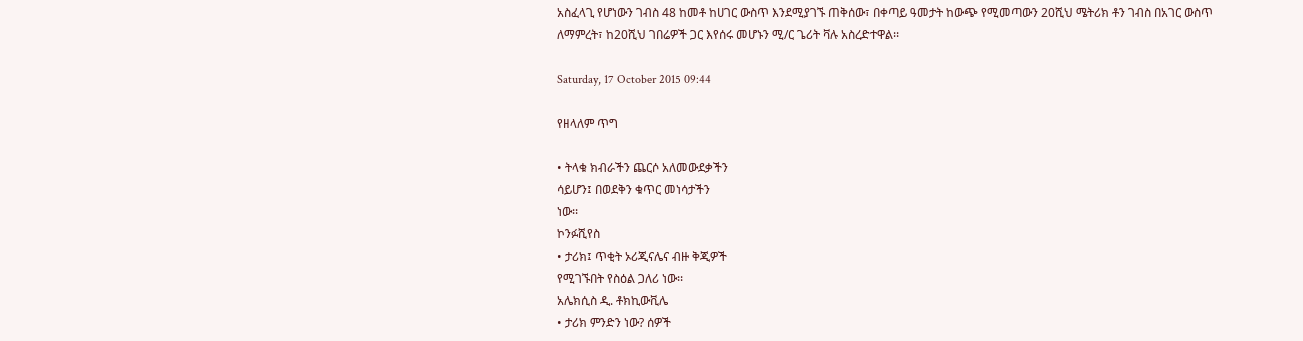አስፈላጊ የሆነውን ገብስ 48 ከመቶ ከሀገር ውስጥ እንደሚያገኙ ጠቅሰው፣ በቀጣይ ዓመታት ከውጭ የሚመጣውን 20ሺህ ሜትሪክ ቶን ገብስ በአገር ውስጥ ለማምረት፣ ከ20ሺህ ገበሬዎች ጋር እየሰሩ መሆኑን ሚ/ር ጌሪት ቫሉ አስረድተዋል፡፡

Saturday, 17 October 2015 09:44

የዘላለም ጥግ

• ትላቁ ክብራችን ጨርሶ አለመውደቃችን
ሳይሆን፤ በወደቅን ቁጥር መነሳታችን
ነው፡፡
ኮንፉሺየስ
• ታሪክ፤ ጥቂት ኦሪጂናሌና ብዙ ቅጂዎች
የሚገኙበት የስዕል ጋለሪ ነው፡፡
አሌክሲስ ዲ. ቶክኪውቪሌ
• ታሪክ ምንድን ነው? ሰዎች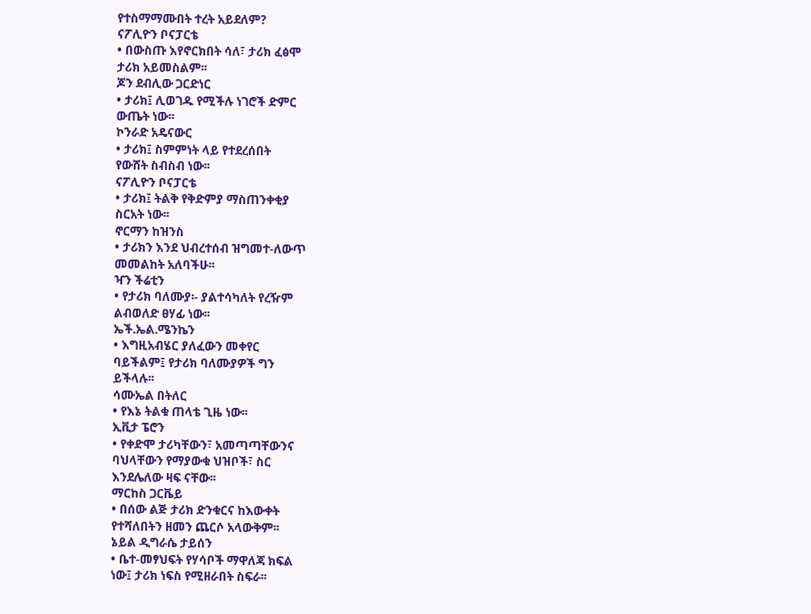የተስማማሙበት ተረት አይደለም?
ናፖሊዮን ቦናፓርቴ
• በውስጡ እየኖርክበት ሳለ፣ ታሪክ ፈፅሞ
ታሪክ አይመስልም፡፡
ጆን ደብሊው ጋርድነር
• ታሪክ፤ ሊወገዱ የሚችሉ ነገሮች ድምር
ውጤት ነው፡፡
ኮንራድ አዴናውር
• ታሪክ፤ ስምምነት ላይ የተደረሰበት
የውሸት ስብስብ ነው፡፡
ናፖሊዮን ቦናፓርቴ
• ታሪክ፤ ትልቅ የቅድምያ ማስጠንቀቂያ
ስርአት ነው፡፡
ኖርማን ከዝንስ
• ታሪክን እንደ ህብረተሰብ ዝግመተ-ለውጥ
መመልከት አለባችሁ፡፡
ዣን ችሬቲን
• የታሪክ ባለሙያ፡- ያልተሳካለት የረዥም
ልብወለድ ፀሃፊ ነው፡፡
ኤች.ኤል.ሜንኬን
• እግዚአብሄር ያለፈውን መቀየር
ባይችልም፤ የታሪክ ባለሙያዎች ግን
ይችላሉ፡፡
ሳሙኤል በትለር
• የእኔ ትልቁ ጠላቴ ጊዜ ነው፡፡
ኢቪታ ፔሮን
• የቀድሞ ታሪካቸውን፣ አመጣጣቸውንና
ባህላቸውን የማያውቁ ህዝቦች፣ ስር
እንደሌለው ዛፍ ናቸው፡፡
ማርከስ ጋርቬይ
• በሰው ልጅ ታሪክ ድንቁርና ከእውቀት
የተሻለበትን ዘመን ጨርሶ አላውቅም፡፡
ኔይል ዲግራሴ ታይሰን
• ቤተ-መፃህፍት የሃሳቦች ማዋለጃ ክፍል
ነው፤ ታሪክ ነፍስ የሚዘራበት ስፍራ፡፡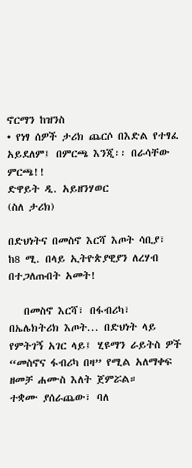ኖርማን ከዝንስ
• የነፃ ሰዎች ታሪክ ጨርሶ በእድል የተፃፈ
አይደለም፤ በምርጫ እንጂ፡፡ በራሳቸው
ምርጫ!!
ድዋይት ዲ. አይዘንሃወር
(ስለ ታሪክ)

በድህነትና በመስኖ እርሻ እጦት ሳቢያ፣ ከ8 ሚ. በላይ ኢትዮጵያዊያን ለረሃብ በተጋለጡበት አመት!

   በመስኖ እርሻ፣ በፋብሪካ፣ በኤሌክትሪክ እጦት... በድህነት ላይ የምትገኝ አገር ላይ፤ ሂዩማን ራይትስ ዎች “መስኖና ፋብሪካ በዛ” የሚል አለማቀፍ ዘመቻ ሐሙስ እለት ጀምሯል።
ተቋሙ ያሰራጨው፣ ባለ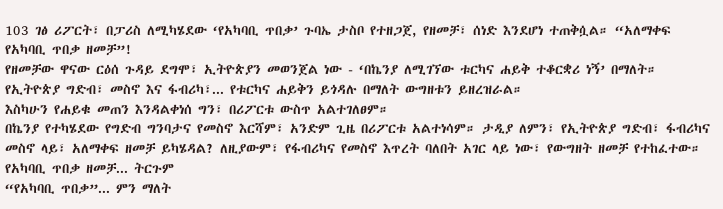103 ገፅ ሪፖርት፣ በፓሪስ ለሚካሄደው ‘የአካባቢ ጥበቃ’ ጉባኤ ታስቦ የተዘጋጀ, የዘመቻ፣ ሰነድ እንደሆነ ተጠቅሷል። “አለማቀፍ የአካባቢ ጥበቃ ዘመቻ”!
የዘመቻው ዋናው ርዕሰ ጉዳይ ደግሞ፣ ኢትዮጵያን መወንጀል ነው - ‘በኬንያ ለሚገኘው ቱርካና ሐይቅ ተቆርቋሪ ነኝ’ በማለት። የኢትዮጵያ ግድብ፣ መስኖ እና ፋብሪካ፣... የቱርካና ሐይቅን ይጎዳሉ በማለት ውግዘቱን ይዘረዝራል።
እስካሁን የሐይቁ መጠን እንዳልቀነሰ ግን፣ በሪፖርቱ ውስጥ አልተገለፀም።
በኬንያ የተካሄደው የግድብ ግንባታና የመስኖ እርሻም፣ አንድም ጊዜ በሪፖርቱ አልተነሳም። ታዲያ ለምን፣ የኢትዮጵያ ግድብ፣ ፋብሪካና መስኖ ላይ፣ አለማቀፍ ዘመቻ ይካሄዳል? ለዚያውም፣ የፋብሪካና የመስኖ እጥረት ባለበት አገር ላይ ነው፣ የውግዘት ዘመቻ የተከፈተው።
የአካባቢ ጥበቃ ዘመቻ... ትርጉም
“የአካባቢ ጥበቃ”... ምን ማለት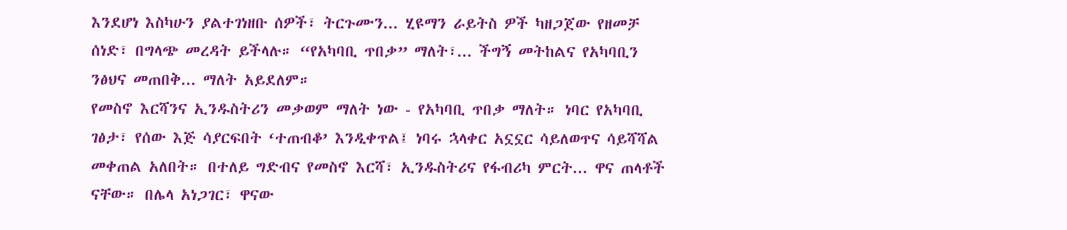እንደሆነ እስካሁን ያልተገነዘቡ ሰዎች፣ ትርጉሙን... ሂዩማን ራይትስ ዎች ካዘጋጀው የዘመቻ ሰነድ፣ በግላጭ መረዳት ይችላሉ። “የአካባቢ ጥበቃ” ማለት፣... ችግኝ መትከልና የአካባቢን ንፅህና መጠበቅ... ማለት አይደለም።
የመስኖ እርሻንና ኢንዱስትሪን መቃወም ማለት ነው - የአካባቢ ጥበቃ ማለት። ነባር የአካባቢ ገፅታ፣ የሰው እጅ ሳያርፍበት ‘ተጠብቆ’ እንዲቀጥል፤ ነባሩ ኋላቀር አኗኗር ሳይለወጥና ሳይሻሻል መቀጠል አለበት። በተለይ ግድብና የመስኖ እርሻ፣ ኢንዱስትሪና የፋብሪካ ምርት... ዋና ጠላቶች ናቸው። በሌላ አነጋገር፣ ዋናው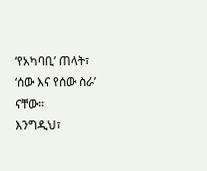‘የአካባቢ’ ጠላት፣ ‘ሰው እና የሰው ስራ’ ናቸው።
እንግዲህ፣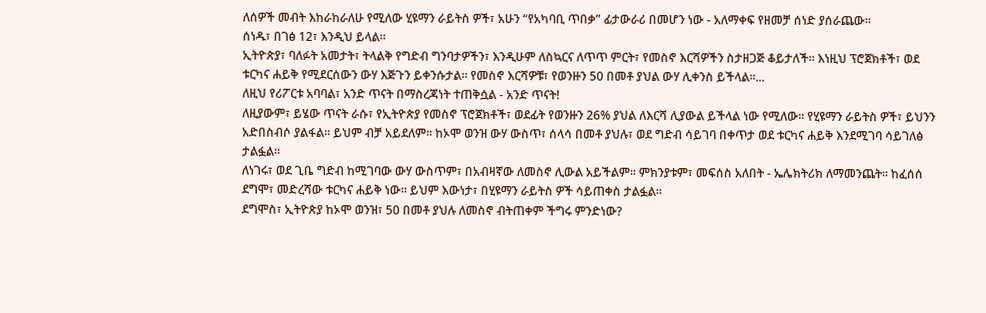ለሰዎች መብት እከራከራለሁ የሚለው ሂዩማን ራይትስ ዎች፣ አሁን “የአካባቢ ጥበቃ” ፊታውራሪ በመሆን ነው - አለማቀፍ የዘመቻ ሰነድ ያሰራጨው።
ሰነዱ፣ በገፅ 12፣ እንዲህ ይላል።
ኢትዮጵያ፣ ባለፉት አመታት፣ ትላልቅ የግድብ ግንባታዎችን፣ እንዲሁም ለስኳርና ለጥጥ ምርት፣ የመስኖ እርሻዎችን ስታዘጋጅ ቆይታለች። እነዚህ ፕሮጀክቶች፣ ወደ ቱርካና ሐይቅ የሚደርሰውን ውሃ እጅጉን ይቀንሱታል። የመስኖ እርሻዎቹ፣ የወንዙን 50 በመቶ ያህል ውሃ ሊቀንስ ይችላል።...
ለዚህ የሪፖርቱ አባባል፣ አንድ ጥናት በማስረጃነት ተጠቅሷል - አንድ ጥናት!
ለዚያውም፣ ይሄው ጥናት ራሱ፣ የኢትዮጵያ የመስኖ ፕሮጀክቶች፣ ወደፊት የወንዙን 26% ያህል ለእርሻ ሊያውል ይችላል ነው የሚለው። የሂዩማን ራይትስ ዎች፣ ይህንን አድበስብሶ ያልፋል። ይህም ብቻ አይደለም። ከኦሞ ወንዝ ውሃ ውስጥ፣ ሰላሳ በመቶ ያህሉ፣ ወደ ግድብ ሳይገባ በቀጥታ ወደ ቱርካና ሐይቅ እንደሚገባ ሳይገለፅ ታልፏል።
ለነገሩ፣ ወደ ጊቤ ግድብ ከሚገባው ውሃ ውስጥም፣ በአብዛኛው ለመስኖ ሊውል አይችልም። ምክንያቱም፣ መፍሰስ አለበት - ኤሌክትሪክ ለማመንጨት። ከፈሰሰ ደግሞ፣ መድረሻው ቱርካና ሐይቅ ነው። ይህም እውነታ፣ በሂዩማን ራይትስ ዎች ሳይጠቀስ ታልፏል።
ደግሞስ፣ ኢትዮጵያ ከኦሞ ወንዝ፣ 50 በመቶ ያህሉ ለመስኖ ብትጠቀም ችግሩ ምንድነው?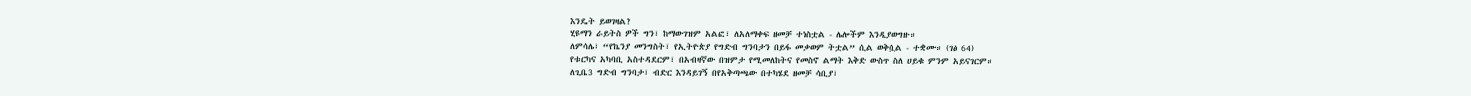እንዴት ይወገዛል?
ሂዩማን ራይትስ ዎች ግን፣ ከማውገዝም አልፎ፣ ለአለማቀፍ ዘመቻ ተነስቷል - ሌሎችም እንዲያወግዙ።
ለምሳሌ፣ “የኬንያ መንግስት፣ የኢትዮጵያ የግድብ ግንባታን በይፋ መቃወም ትቷል” ሲል ወቅሷል - ተቋሙ። (ገፅ 64)
የቱርካና አካባቢ አስተዳደርም፣ በአብዛኛው በዝምታ የሚመለከትና የመስኖ ልማት እቅድ ውስጥ ስለ ሀይቁ ምንም አይናገርም።
ለጊቤ3 ግድብ ግንባታ፣ ብድር እንዳይገኝ በየአቅጣጫው በተካሄደ ዘመቻ ሳቢያ፣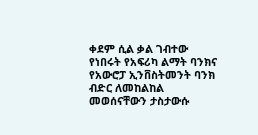ቀደም ሲል ቃል ገብተው የነበሩት የአፍሪካ ልማት ባንክና የአውሮፓ ኢንቨስትመንት ባንክ ብድር ለመከልከል መወሰናቸውን ታስታውሱ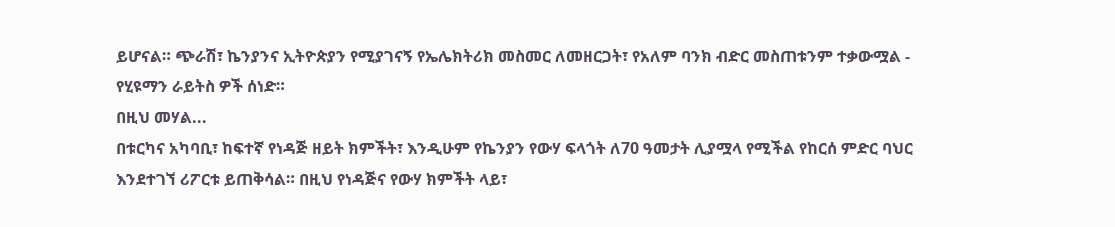ይሆናል። ጭራሽ፣ ኬንያንና ኢትዮጵያን የሚያገናኝ የኤሌክትሪክ መስመር ለመዘርጋት፣ የአለም ባንክ ብድር መስጠቱንም ተቃውሟል - የሂዩማን ራይትስ ዎች ሰነድ።
በዚህ መሃል...
በቱርካና አካባቢ፣ ከፍተኛ የነዳጅ ዘይት ክምችት፣ እንዲሁም የኬንያን የውሃ ፍላጎት ለ70 ዓመታት ሊያሟላ የሚችል የከርሰ ምድር ባህር እንደተገኘ ሪፖርቱ ይጠቅሳል። በዚህ የነዳጅና የውሃ ክምችት ላይ፣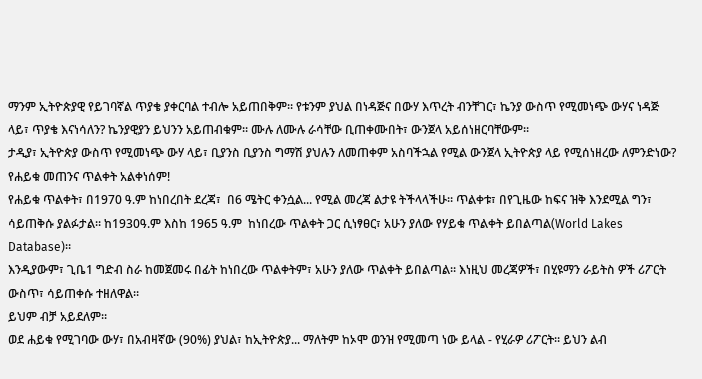ማንም ኢትዮጵያዊ የይገባኛል ጥያቄ ያቀርባል ተብሎ አይጠበቅም። የቱንም ያህል በነዳጅና በውሃ እጥረት ብንቸገር፣ ኬንያ ውስጥ የሚመነጭ ውሃና ነዳጅ ላይ፣ ጥያቄ እናነሳለን? ኬንያዊያን ይህንን አይጠብቁም። ሙሉ ለሙሉ ራሳቸው ቢጠቀሙበት፣ ውንጀላ አይሰነዘርባቸውም።
ታዲያ፣ ኢትዮጵያ ውስጥ የሚመነጭ ውሃ ላይ፣ ቢያንስ ቢያንስ ግማሽ ያህሉን ለመጠቀም አስባችኋል የሚል ውንጀላ ኢትዮጵያ ላይ የሚሰነዘረው ለምንድነው?
የሐይቁ መጠንና ጥልቀት አልቀነሰም!
የሐይቁ ጥልቀት፣ በ1970 ዓ.ም ከነበረበት ደረጃ፣  በ6 ሜትር ቀንሷል... የሚል መረጃ ልታዩ ትችላላችሁ። ጥልቀቱ፣ በየጊዜው ከፍና ዝቅ እንደሚል ግን፣ ሳይጠቅሱ ያልፉታል። ከ1930ዓ.ም እስከ 1965 ዓ.ም  ከነበረው ጥልቀት ጋር ሲነፃፀር፣ አሁን ያለው የሃይቁ ጥልቀት ይበልጣል(World Lakes Database)።
እንዲያውም፣ ጊቤ1 ግድብ ስራ ከመጀመሩ በፊት ከነበረው ጥልቀትም፣ አሁን ያለው ጥልቀት ይበልጣል። እነዚህ መረጃዎች፣ በሂዩማን ራይትስ ዎች ሪፖርት ውስጥ፣ ሳይጠቀሱ ተዘለዋል።
ይህም ብቻ አይደለም።
ወደ ሐይቁ የሚገባው ውሃ፣ በአብዛኛው (90%) ያህል፣ ከኢትዮጵያ... ማለትም ከኦሞ ወንዝ የሚመጣ ነው ይላል - የሂራዎ ሪፖርት። ይህን ልብ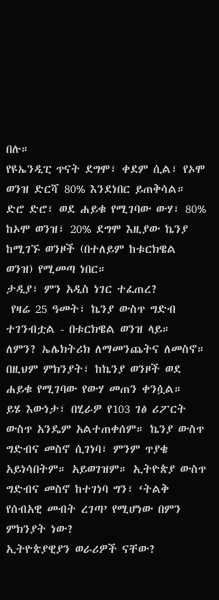በሉ።
የዩኤንዲፒ ጥናት ደግሞ፣ ቀደም ሲል፣ የኦሞ ወንዝ ድርሻ 80% እንደነበር ይጠቅሳል። ድሮ ድሮ፣ ወደ ሐይቁ የሚገባው ውሃ፣ 80% ከኦሞ ወንዝ፣ 20% ደግሞ እዚያው ኬንያ ከሚገኙ ወንዞች (በተለይም ከቱርክዌል ወንዝ) የሚመጣ ነበር።
ታዲያ፣ ምን አዲስ ነገር ተፈጠረ?
 የዛሬ 25 ዓመት፣ ኬንያ ውስጥ ግድብ ተገንብቷል - በቱርክዌል ወንዝ ላይ። ለምን? ኤሌክትሪክ ለማመንጨትና ለመስኖ። በዚህም ምክንያት፣ ከኬንያ ወንዞች ወደ ሐይቁ የሚገባው የውሃ መጠን ቀንሷል።
ይሄ እውነታ፣ በሂራዎ የ103 ገፅ ሪፖርት ውስጥ አንዴም አልተጠቀሰም። ኬንያ ውስጥ ግድብና መስኖ ሲገነባ፣ ምንም ጥያቄ አይነሳበትም። አይወገዝም። ኢትዮጵያ ውስጥ ግድብና መስኖ ከተገነባ ግን፣ ‘ትልቅ የሰብአዊ መብት ረገጣ’ የሚሆነው በምን ምክንያት ነው?
ኢትዮጵያዊያን ወራሪዎች ናቸው?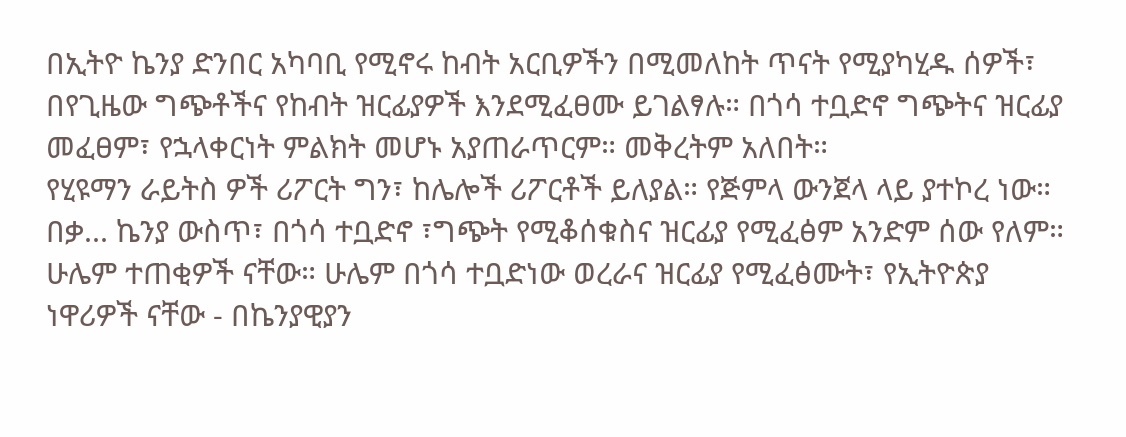በኢትዮ ኬንያ ድንበር አካባቢ የሚኖሩ ከብት አርቢዎችን በሚመለከት ጥናት የሚያካሂዱ ሰዎች፣ በየጊዜው ግጭቶችና የከብት ዝርፊያዎች እንደሚፈፀሙ ይገልፃሉ። በጎሳ ተቧድኖ ግጭትና ዝርፊያ መፈፀም፣ የኋላቀርነት ምልክት መሆኑ አያጠራጥርም። መቅረትም አለበት።
የሂዩማን ራይትስ ዎች ሪፖርት ግን፣ ከሌሎች ሪፖርቶች ይለያል። የጅምላ ውንጀላ ላይ ያተኮረ ነው። በቃ... ኬንያ ውስጥ፣ በጎሳ ተቧድኖ ፣ግጭት የሚቆሰቁስና ዝርፊያ የሚፈፅም አንድም ሰው የለም። ሁሌም ተጠቂዎች ናቸው። ሁሌም በጎሳ ተቧድነው ወረራና ዝርፊያ የሚፈፅሙት፣ የኢትዮጵያ ነዋሪዎች ናቸው - በኬንያዊያን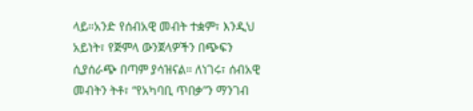ላይ።አንድ የሰብአዊ መብት ተቋም፣ እንዲህ አይነት፣ የጅምላ ውንጀላዎችን በጭፍን ሲያሰራጭ በጣም ያሳዝናል። ለነገሩ፣ ሰብአዊ መብትን ትቶ፣ “የአካባቢ ጥበቃ”ን ማንገብ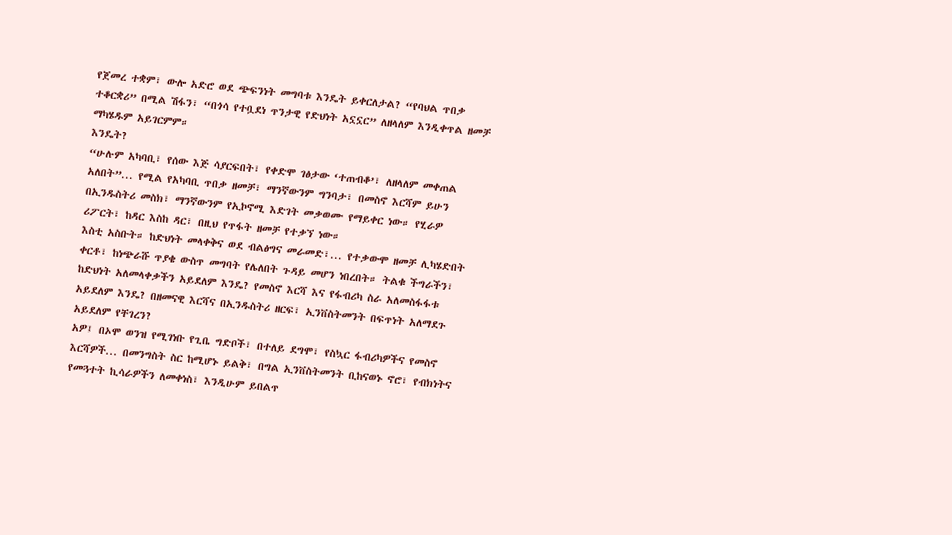የጀመረ ተቋም፣ ውሎ አድሮ ወደ ጭፍንነት መግባቱ እንዴት ይቀርለታል? “የባህል ጥበቃ ተቆርቋሪ” በሚል ሽፋን፣ “በጎሳ የተቧደነ ጥንታዊ የድህነት አኗኗር” ለዘላለም እንዲቀጥል ዘመቻ ማካሄዱም አይገርምም።
እንዴት?
“ሁሉም አካባቢ፣ የሰው እጅ ሳያርፍበት፣ የቀድሞ ገፅታው ‘ተጠብቆ’፣ ለዘላለም መቀጠል አለበት”... የሚል የአካባቢ ጥበቃ ዘመቻ፣ ማንኛውንም ግንባታ፣ በመስኖ እርሻም ይሁን በኢንዱስትሪ መስክ፣ ማንኛውንም የኢኮኖሚ እድገት መቃወሙ የማይቀር ነው። የሂራዎ ሪፖርት፣ ከዳር እስከ ዳር፣ በዚህ የጥፋት ዘመቻ የተቃኘ ነው።
እስቲ አስቡት። ከድህነት መላቀቅና ወደ ብልፅግና መራመድ፣... የተቃውሞ ዘመቻ ሊካሄድበት ቀርቶ፣ ከነጭራሹ ጥያቄ ውስጥ መግባት የሌለበት ጉዳይ መሆን ነበረበት። ትልቁ ችግራችን፣ ከድህነት አለመላቀቃችን አይደለም እንዴ? የመስኖ እርሻ እና የፋብሪካ ስራ አለመስፋፋቱ አይደለም እንዴ? በዘመናዊ እርሻና በኢንዱስትሪ ዘርፍ፣ ኢንቨስትመንት በፍጥነት አለማደጉ አይደለም የቸገረን?
አዎ፤ በኦሞ ወንዝ የሚገነቡ የጊቤ ግድቦች፣ በተለይ ደግሞ፣ የስኳር ፋብሪካዎችና የመስኖ እርሻዎች... በመንግስት ስር ከሚሆኑ ይልቅ፣ በግል ኢንቨስትመንት ቢከናወኑ ኖሮ፣ የብክነትና የመጓተት ኪሳራዎችን ለመቀነስ፣ እንዲሁም ይበልጥ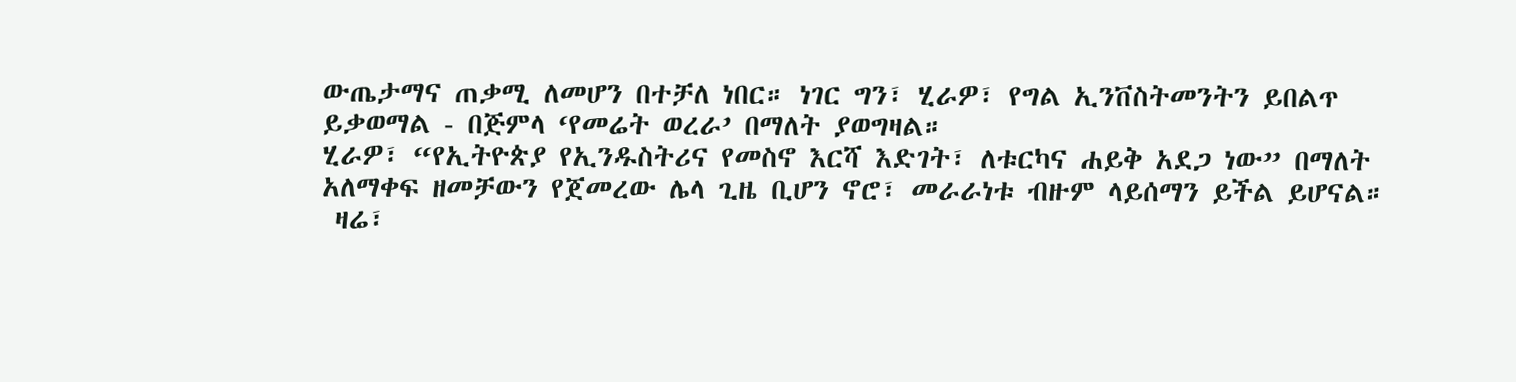ውጤታማና ጠቃሚ ለመሆን በተቻለ ነበር። ነገር ግን፣ ሂራዎ፣ የግል ኢንቨስትመንትን ይበልጥ ይቃወማል - በጅምላ ‘የመሬት ወረራ’ በማለት ያወግዛል።
ሂራዎ፣ “የኢትዮጵያ የኢንዱስትሪና የመስኖ እርሻ እድገት፣ ለቱርካና ሐይቅ አደጋ ነው” በማለት አለማቀፍ ዘመቻውን የጀመረው ሌላ ጊዜ ቢሆን ኖሮ፣ መራራነቱ ብዙም ላይሰማን ይችል ይሆናል።
 ዛሬ፣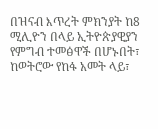በዝናብ እጥረት ምክንያት ከ8 ሚሊዮን በላይ ኢትዮጵያዊያን የምግብ ተመፅዋች በሆኑበት፣ ከወትሮው የከፋ አመት ላይ፣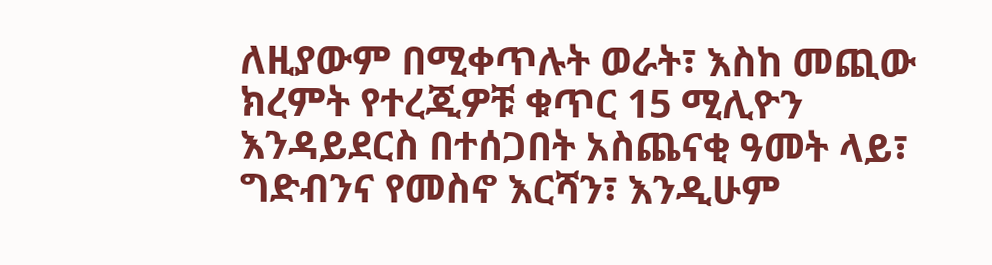ለዚያውም በሚቀጥሉት ወራት፣ እስከ መጪው ክረምት የተረጂዎቹ ቁጥር 15 ሚሊዮን እንዳይደርስ በተሰጋበት አስጨናቂ ዓመት ላይ፣ ግድብንና የመስኖ እርሻን፣ እንዲሁም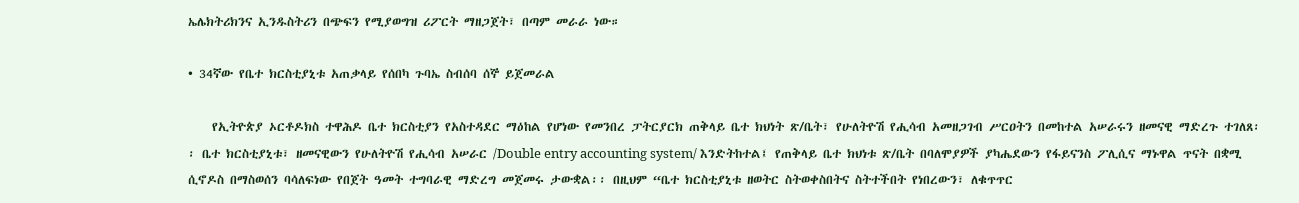ኤሌክትሪክንና ኢንዱስትሪን በጭፍን የሚያወግዝ ሪፖርት ማዘጋጀት፣ በጣም መራራ ነው።

• 34ኛው የቤተ ክርስቲያኒቱ አጠቃላይ የሰበካ ጉባኤ ስብሰባ ሰኞ ይጀመራል

    የኢትዮጵያ ኦርቶዶክስ ተዋሕዶ ቤተ ክርስቲያን የአስተዳደር ማዕከል የሆነው የመንበረ ፓትርያርክ ጠቅላይ ቤተ ክህነት ጽ/ቤት፣ የሁለትዮሽ የሒሳብ አመዘጋገብ ሥርዐትን በመከተል አሠራሩን ዘመናዊ ማድረጉ ተገለጸ፡፡ ቤተ ክርስቲያኒቱ፣ ዘመናዊውን የሁለትዮሽ የሒሳብ አሠራር /Double entry accounting system/ እንድትከተል፤ የጠቅላይ ቤተ ክህነቱ ጽ/ቤት በባለሞያዎች ያካሔደውን የፋይናንስ ፖሊሲና ማኑዋል ጥናት በቋሚ ሲኖዶስ በማስወሰን ባሳለፍነው የበጀት ዓመት ተግባራዊ ማድረግ መጀመሩ ታውቋል፡፡ በዚህም “ቤተ ክርስቲያኒቱ ዘወትር ስትወቀስበትና ስትተችበት የነበረውን፣ ለቁጥጥር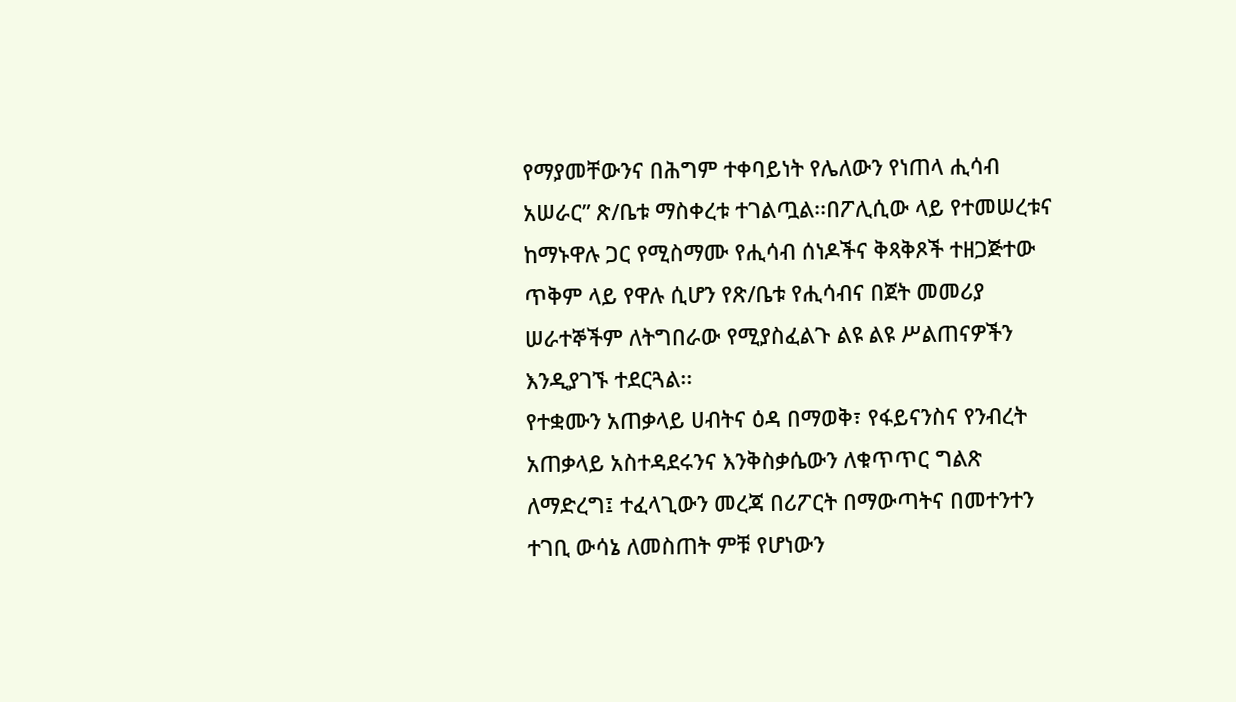የማያመቸውንና በሕግም ተቀባይነት የሌለውን የነጠላ ሒሳብ አሠራር” ጽ/ቤቱ ማስቀረቱ ተገልጧል፡፡በፖሊሲው ላይ የተመሠረቱና ከማኑዋሉ ጋር የሚስማሙ የሒሳብ ሰነዶችና ቅጻቅጾች ተዘጋጅተው ጥቅም ላይ የዋሉ ሲሆን የጽ/ቤቱ የሒሳብና በጀት መመሪያ ሠራተኞችም ለትግበራው የሚያስፈልጉ ልዩ ልዩ ሥልጠናዎችን እንዲያገኙ ተደርጓል፡፡
የተቋሙን አጠቃላይ ሀብትና ዕዳ በማወቅ፣ የፋይናንስና የንብረት አጠቃላይ አስተዳደሩንና እንቅስቃሴውን ለቁጥጥር ግልጽ ለማድረግ፤ ተፈላጊውን መረጃ በሪፖርት በማውጣትና በመተንተን ተገቢ ውሳኔ ለመስጠት ምቹ የሆነውን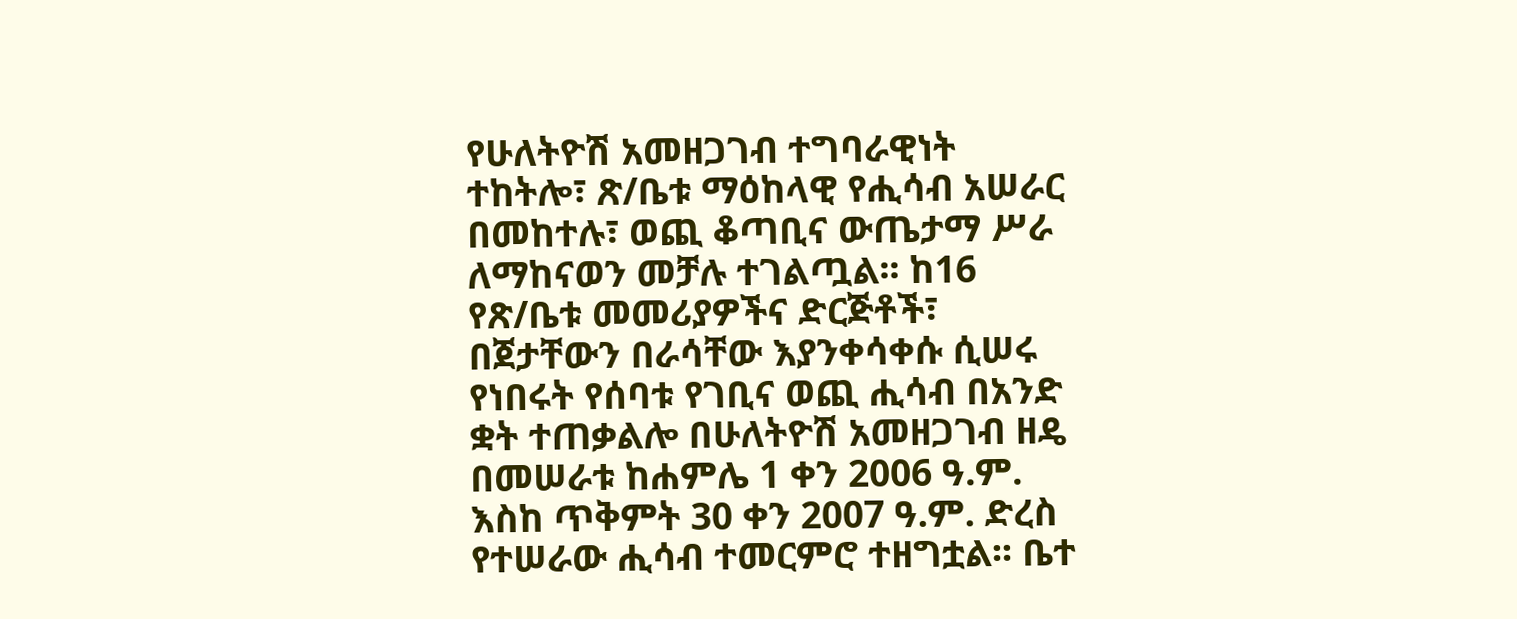የሁለትዮሽ አመዘጋገብ ተግባራዊነት ተከትሎ፣ ጽ/ቤቱ ማዕከላዊ የሒሳብ አሠራር በመከተሉ፣ ወጪ ቆጣቢና ውጤታማ ሥራ ለማከናወን መቻሉ ተገልጧል፡፡ ከ16 የጽ/ቤቱ መመሪያዎችና ድርጅቶች፣ በጀታቸውን በራሳቸው እያንቀሳቀሱ ሲሠሩ የነበሩት የሰባቱ የገቢና ወጪ ሒሳብ በአንድ ቋት ተጠቃልሎ በሁለትዮሽ አመዘጋገብ ዘዴ በመሠራቱ ከሐምሌ 1 ቀን 2006 ዓ.ም. እስከ ጥቅምት 30 ቀን 2007 ዓ.ም. ድረስ የተሠራው ሒሳብ ተመርምሮ ተዘግቷል፡፡ ቤተ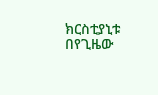ክርስቲያኒቱ በየጊዜው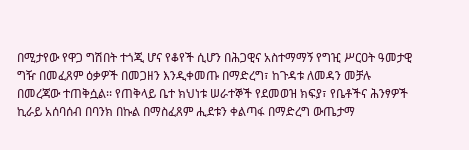በሚታየው የዋጋ ግሽበት ተጎጂ ሆና የቆየች ሲሆን በሕጋዊና አስተማማኝ የግዢ ሥርዐት ዓመታዊ ግዥ በመፈጸም ዕቃዎች በመጋዘን እንዲቀመጡ በማድረግ፣ ከጉዳቱ ለመዳን መቻሉ በመረጃው ተጠቅሷል፡፡ የጠቅላይ ቤተ ክህነቱ ሠራተኞች የደመወዝ ክፍያ፣ የቤቶችና ሕንፃዎች ኪራይ አሰባሰብ በባንክ በኩል በማስፈጸም ሒደቱን ቀልጣፋ በማድረግ ውጤታማ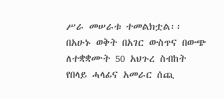ሥራ መሠራቱ ተመልክቷል፡፡
በአሁኑ ወቅት በአገር ውስጥና በውጭ ለተቋቋሙት 50 አህጉረ ስብከት የበላይ ሓላፊና አመራር ሰጪ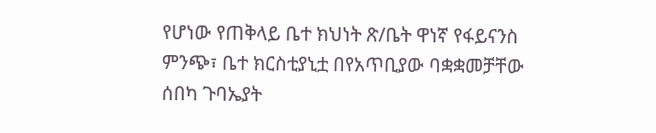የሆነው የጠቅላይ ቤተ ክህነት ጽ/ቤት ዋነኛ የፋይናንስ ምንጭ፣ ቤተ ክርስቲያኒቷ በየአጥቢያው ባቋቋመቻቸው ሰበካ ጉባኤያት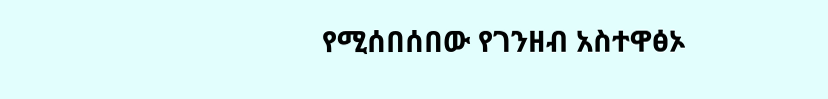የሚሰበሰበው የገንዘብ አስተዋፅኦ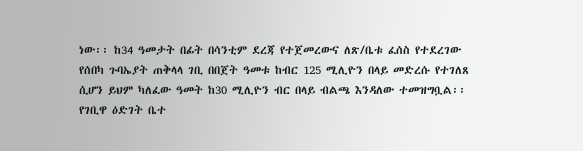ነው፡፡ ከ34 ዓመታት በፊት በሳንቲም ደረጃ የተጀመረውና ለጽ/ቤቱ ፈሰስ የተደረገው የሰበካ ጉባኤያት ጠቅላላ ገቢ በበጀት ዓመቱ ከብር 125 ሚሊዮን በላይ መድረሱ የተገለጸ ሲሆን ይህም ካለፈው ዓመት ከ30 ሚሊዮን ብር በላይ ብልጫ እንዳለው ተመዝግቧል፡፡
የገቢዋ ዕድገት ቤተ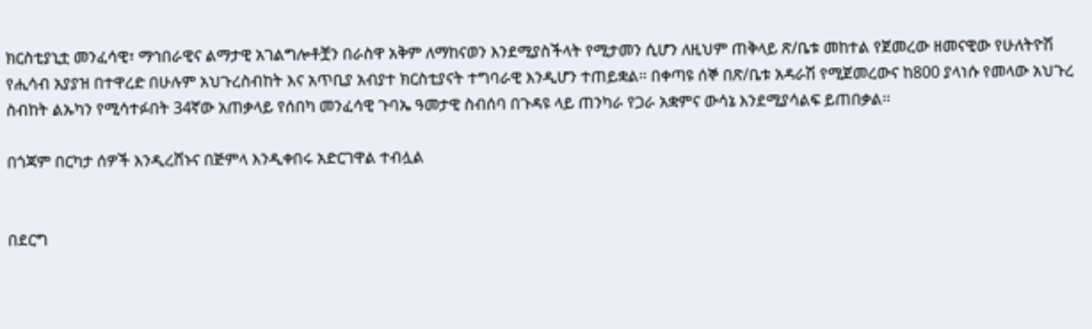ክርስቲያኒቷ መንፈሳዊ፣ ማኅበራዊና ልማታዊ አገልግሎቶቿን በራስዋ አቅም ለማከናወን እንደሚያስችላት የሚታመን ሲሆን ለዚህም ጠቅላይ ጽ/ቤቱ መከተል የጀመረው ዘመናዊው የሁለትዮሽ የሒሳብ አያያዝ በተዋረድ በሁሉም አህጉረስብከት እና አጥቢያ አብያተ ክርስቲያናት ተግባራዊ እንዲሆን ተጠይቋል፡፡ በቀጣዩ ሰኞ በጽ/ቤቱ አዳራሽ የሚጀመረውና ከ800 ያላነሱ የመላው አህጉረ ስብከት ልኡካን የሚሳተፉበት 34ኛው አጠቃላይ የሰበካ መንፈሳዊ ጉባኤ ዓመታዊ ስብሰባ በጉዳዩ ላይ ጠንካራ የጋራ አቋምና ውሳኔ እንደሚያሳልፍ ይጠበቃል፡፡

በጎጃም በርካታ ሰዎች እንዲረሸኑና በጅምላ እንዲቀበሩ አድርገዋል ተብሏል


በደርግ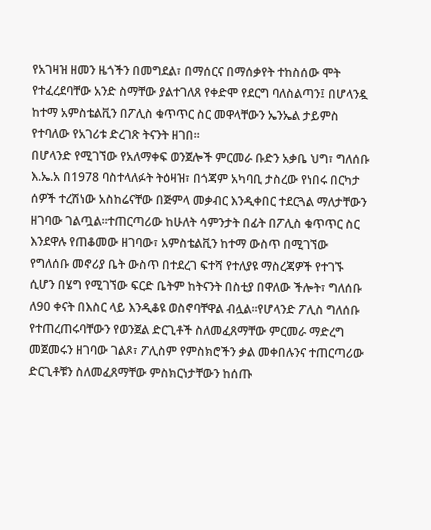የአገዛዝ ዘመን ዜጎችን በመግደል፣ በማሰርና በማሰቃየት ተከስሰው ሞት የተፈረደባቸው አንድ ስማቸው ያልተገለጸ የቀድሞ የደርግ ባለስልጣን፤ በሆላንዷ ከተማ አምስቴልቪን በፖሊስ ቁጥጥር ስር መዋላቸውን ኤንኤል ታይምስ የተባለው የአገሪቱ ድረገጽ ትናንት ዘገበ፡፡
በሆላንድ የሚገኘው የአለማቀፍ ወንጀሎች ምርመራ ቡድን አቃቤ ህግ፣ ግለሰቡ እ.ኤ.አ በ1978 ባስተላለፉት ትዕዛዝ፣ በጎጃም አካባቢ ታስረው የነበሩ በርካታ ሰዎች ተረሽነው አስከሬናቸው በጅምላ መቃብር እንዲቀበር ተደርጓል ማለታቸውን ዘገባው ገልጧል፡፡ተጠርጣሪው ከሁለት ሳምንታት በፊት በፖሊስ ቁጥጥር ስር እንደዋሉ የጠቆመው ዘገባው፣ አምስቴልቪን ከተማ ውስጥ በሚገኘው የግለሰቡ መኖሪያ ቤት ውስጥ በተደረገ ፍተሻ የተለያዩ ማስረጃዎች የተገኙ ሲሆን በሄግ የሚገኘው ፍርድ ቤትም ከትናንት በስቲያ በዋለው ችሎት፣ ግለሰቡ ለ90 ቀናት በእስር ላይ እንዲቆዩ ወስኖባቸዋል ብሏል፡፡የሆላንድ ፖሊስ ግለሰቡ የተጠረጠሩባቸውን የወንጀል ድርጊቶች ስለመፈጸማቸው ምርመራ ማድረግ መጀመሩን ዘገባው ገልጾ፣ ፖሊስም የምስክሮችን ቃል መቀበሉንና ተጠርጣሪው ድርጊቶቹን ስለመፈጸማቸው ምስክርነታቸውን ከሰጡ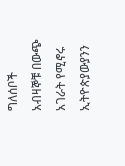ግለሰቦች አብዛኞቹ በውጭ አገራት የሚኖሩ ኢትዮጵያውያንን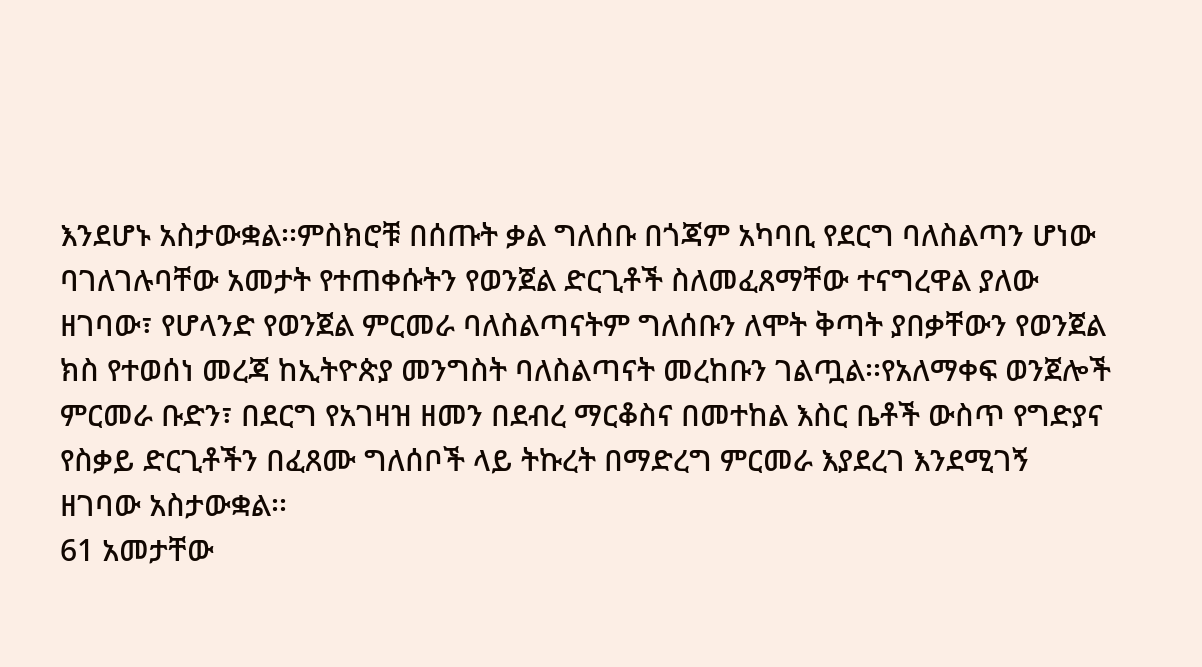እንደሆኑ አስታውቋል፡፡ምስክሮቹ በሰጡት ቃል ግለሰቡ በጎጃም አካባቢ የደርግ ባለስልጣን ሆነው ባገለገሉባቸው አመታት የተጠቀሱትን የወንጀል ድርጊቶች ስለመፈጸማቸው ተናግረዋል ያለው ዘገባው፣ የሆላንድ የወንጀል ምርመራ ባለስልጣናትም ግለሰቡን ለሞት ቅጣት ያበቃቸውን የወንጀል ክስ የተወሰነ መረጃ ከኢትዮጵያ መንግስት ባለስልጣናት መረከቡን ገልጧል፡፡የአለማቀፍ ወንጀሎች ምርመራ ቡድን፣ በደርግ የአገዛዝ ዘመን በደብረ ማርቆስና በመተከል እስር ቤቶች ውስጥ የግድያና የስቃይ ድርጊቶችን በፈጸሙ ግለሰቦች ላይ ትኩረት በማድረግ ምርመራ እያደረገ እንደሚገኝ ዘገባው አስታውቋል፡፡
61 አመታቸው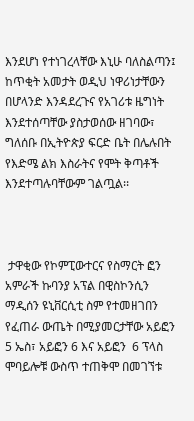እንደሆነ የተነገረላቸው እኒሁ ባለስልጣን፤ ከጥቂት አመታት ወዲህ ነዋሪነታቸውን በሆላንድ እንዳደረጉና የአገሪቱ ዜግነት እንደተሰጣቸው ያስታወሰው ዘገባው፣ ግለሰቡ በኢትዮጵያ ፍርድ ቤት በሌሉበት የእድሜ ልክ እስራትና የሞት ቅጣቶች እንደተጣሉባቸውም ገልጧል፡፡



 ታዋቂው የኮምፒውተርና የስማርት ፎን አምራች ኩባንያ አፕል በዊስኮንሲን ማዲሰን ዩኒቨርሲቲ ስም የተመዘገበን የፈጠራ ውጤት በሚያመርታቸው አይፎን 5 ኤስ፣ አይፎን 6 እና አይፎን  6 ፕላስ ሞባይሎቹ ውስጥ ተጠቅሞ በመገኘቱ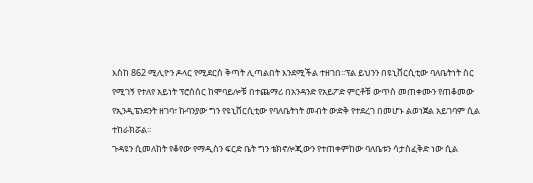እስከ 862 ሚሊዮን ዶላር የሚደርስ ቅጣት ሊጣልበት እንደሚችል ተዘገበ፡፡ፕል ይህንን በዩኒቨርሲቲው ባለቤትነት ስር የሚገኝ የተለየ አይነት ፕሮሰሰር ከሞባይሎቹ በተጨማሪ በአንዳንድ የአይፖድ ምርቶቹ ውጥስ መጠቀሙን የጠቆመው የኢንዲፔንደንት ዘገባ፣ ኩባንያው ግን የዩኒቨርሲቲው የባለቤትነት መብት ውድቅ የተደረገ በመሆኑ ልወነጀል አይገባም ሲል ተከራክሯል፡፡
ጉዳዩን ሲመለከት የቆየው የማዲስን ፍርድ ቤት ግን ቴክኖሎጂውን የተጠቀምከው ባለቤቱን ሳታስፈቅድ ነው ሲል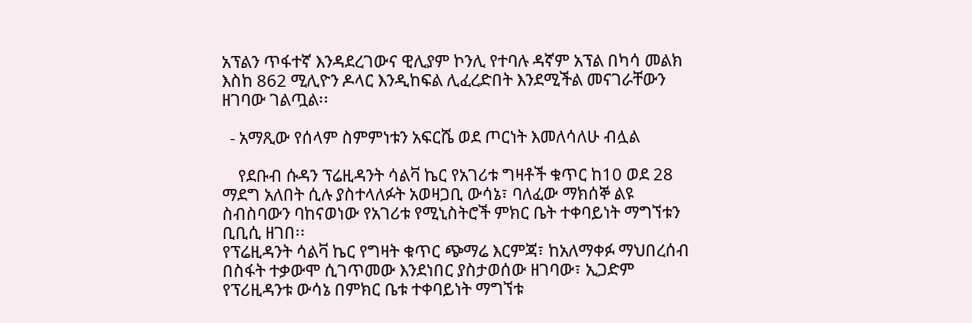አፕልን ጥፋተኛ እንዳደረገውና ዊሊያም ኮንሊ የተባሉ ዳኛም አፕል በካሳ መልክ እስከ 862 ሚሊዮን ዶላር እንዲከፍል ሊፈረድበት እንደሚችል መናገራቸውን ዘገባው ገልጧል፡፡

  - አማጺው የሰላም ስምምነቱን አፍርሼ ወደ ጦርነት እመለሳለሁ ብሏል

    የደቡብ ሱዳን ፕሬዚዳንት ሳልቫ ኬር የአገሪቱ ግዛቶች ቁጥር ከ10 ወደ 28 ማደግ አለበት ሲሉ ያስተላለፉት አወዛጋቢ ውሳኔ፣ ባለፈው ማክሰኞ ልዩ ስብስባውን ባከናወነው የአገሪቱ የሚኒስትሮች ምክር ቤት ተቀባይነት ማግኘቱን ቢቢሲ ዘገበ፡፡
የፕሬዚዳንት ሳልቫ ኬር የግዛት ቁጥር ጭማሬ እርምጃ፣ ከአለማቀፉ ማህበረሰብ በስፋት ተቃውሞ ሲገጥመው እንደነበር ያስታወሰው ዘገባው፣ ኢጋድም የፕሪዚዳንቱ ውሳኔ በምክር ቤቱ ተቀባይነት ማግኘቱ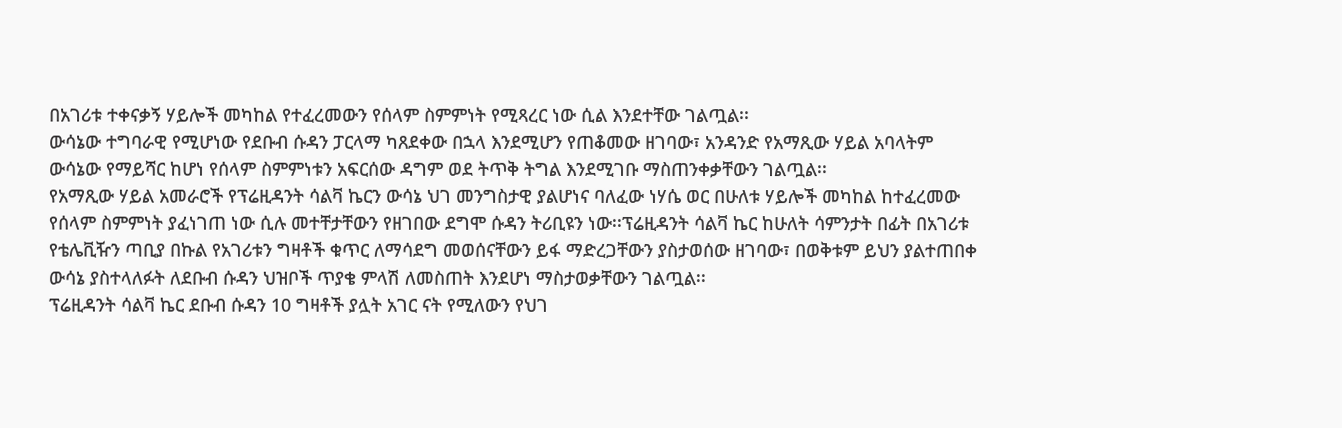በአገሪቱ ተቀናቃኝ ሃይሎች መካከል የተፈረመውን የሰላም ስምምነት የሚጻረር ነው ሲል እንደተቸው ገልጧል፡፡
ውሳኔው ተግባራዊ የሚሆነው የደቡብ ሱዳን ፓርላማ ካጸደቀው በኋላ እንደሚሆን የጠቆመው ዘገባው፣ አንዳንድ የአማጺው ሃይል አባላትም ውሳኔው የማይሻር ከሆነ የሰላም ስምምነቱን አፍርሰው ዳግም ወደ ትጥቅ ትግል እንደሚገቡ ማስጠንቀቃቸውን ገልጧል፡፡
የአማጺው ሃይል አመራሮች የፕሬዚዳንት ሳልቫ ኬርን ውሳኔ ህገ መንግስታዊ ያልሆነና ባለፈው ነሃሴ ወር በሁለቱ ሃይሎች መካከል ከተፈረመው የሰላም ስምምነት ያፈነገጠ ነው ሲሉ መተቸታቸውን የዘገበው ደግሞ ሱዳን ትሪቢዩን ነው፡፡ፕሬዚዳንት ሳልቫ ኬር ከሁለት ሳምንታት በፊት በአገሪቱ የቴሌቪዥን ጣቢያ በኩል የአገሪቱን ግዛቶች ቁጥር ለማሳደግ መወሰናቸውን ይፋ ማድረጋቸውን ያስታወሰው ዘገባው፣ በወቅቱም ይህን ያልተጠበቀ ውሳኔ ያስተላለፉት ለደቡብ ሱዳን ህዝቦች ጥያቄ ምላሽ ለመስጠት እንደሆነ ማስታወቃቸውን ገልጧል፡፡
ፕሬዚዳንት ሳልቫ ኬር ደቡብ ሱዳን 10 ግዛቶች ያሏት አገር ናት የሚለውን የህገ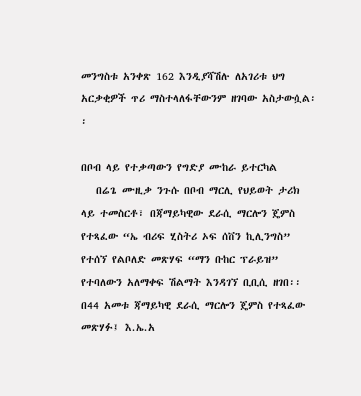መንግስቱ አንቀጽ 162 እንዲያሻሽሉ ለአገሪቱ ህግ አርቃቂዎች ጥሪ ማስተላለፋቸውንም ዘገባው አስታውሷል፡፡

በቦብ ላይ የተቃጣውን የግድያ ሙከራ ይተርካል
   በሬጌ ሙዚቃ ንጉሱ በቦብ ማርሊ የህይወት ታሪክ ላይ ተመስርቶ፣ በጃማይካዊው ደራሲ ማርሎን ጄምስ የተጻፈው “ኤ ብሪፍ ሂስትሪ ኦፍ ሰቨን ኪሊንግስ” የተሰኘ የልቦለድ መጽሃፍ “ማን ቡከር ፕራይዝ” የተባለውን አለማቀፍ ሽልማት እንዳገኘ ቢቢሲ ዘገበ፡፡
በ44 አመቱ ጃማይካዊ ደራሲ ማርሎን ጄምስ የተጻፈው መጽሃፉ፤ እ.ኤ.አ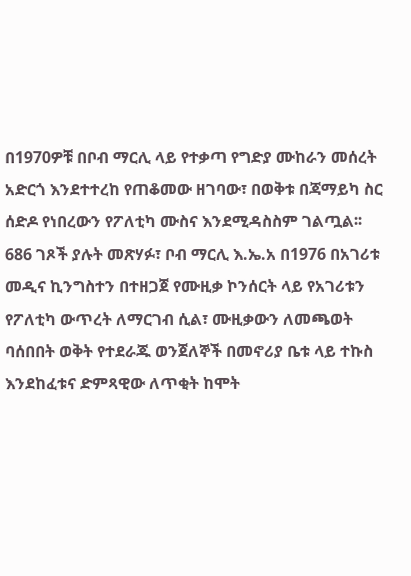በ1970ዎቹ በቦብ ማርሊ ላይ የተቃጣ የግድያ ሙከራን መሰረት አድርጎ እንደተተረከ የጠቆመው ዘገባው፣ በወቅቱ በጃማይካ ስር ሰድዶ የነበረውን የፖለቲካ ሙስና እንደሚዳስስም ገልጧል፡፡
686 ገጾች ያሉት መጽሃፉ፣ ቦብ ማርሊ እ.ኤ.አ በ1976 በአገሪቱ መዲና ኪንግስተን በተዘጋጀ የሙዚቃ ኮንሰርት ላይ የአገሪቱን የፖለቲካ ውጥረት ለማርገብ ሲል፣ ሙዚቃውን ለመጫወት ባሰበበት ወቅት የተደራጁ ወንጀለኞች በመኖሪያ ቤቱ ላይ ተኩስ እንደከፈቱና ድምጻዊው ለጥቂት ከሞት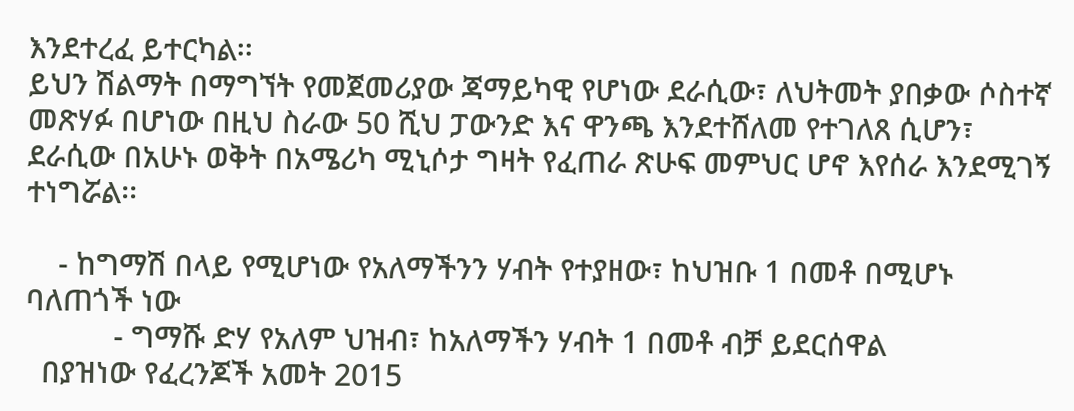እንደተረፈ ይተርካል፡፡
ይህን ሽልማት በማግኘት የመጀመሪያው ጃማይካዊ የሆነው ደራሲው፣ ለህትመት ያበቃው ሶስተኛ መጽሃፉ በሆነው በዚህ ስራው 50 ሺህ ፓውንድ እና ዋንጫ እንደተሸለመ የተገለጸ ሲሆን፣ ደራሲው በአሁኑ ወቅት በአሜሪካ ሚኒሶታ ግዛት የፈጠራ ጽሁፍ መምህር ሆኖ እየሰራ እንደሚገኝ ተነግሯል፡፡

    - ከግማሽ በላይ የሚሆነው የአለማችንን ሃብት የተያዘው፣ ከህዝቡ 1 በመቶ በሚሆኑ ባለጠጎች ነው
           - ግማሹ ድሃ የአለም ህዝብ፣ ከአለማችን ሃብት 1 በመቶ ብቻ ይደርሰዋል
  በያዝነው የፈረንጆች አመት 2015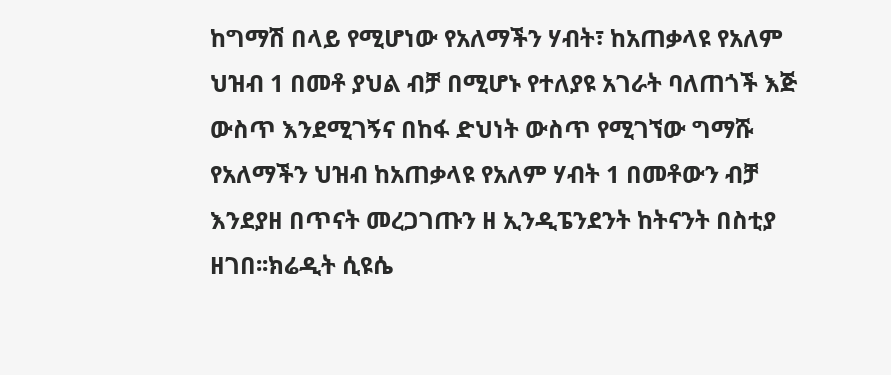ከግማሽ በላይ የሚሆነው የአለማችን ሃብት፣ ከአጠቃላዩ የአለም ህዝብ 1 በመቶ ያህል ብቻ በሚሆኑ የተለያዩ አገራት ባለጠጎች እጅ ውስጥ እንደሚገኝና በከፋ ድህነት ውስጥ የሚገኘው ግማሹ የአለማችን ህዝብ ከአጠቃላዩ የአለም ሃብት 1 በመቶውን ብቻ እንደያዘ በጥናት መረጋገጡን ዘ ኢንዲፔንደንት ከትናንት በስቲያ ዘገበ፡፡ክሬዲት ሲዩሴ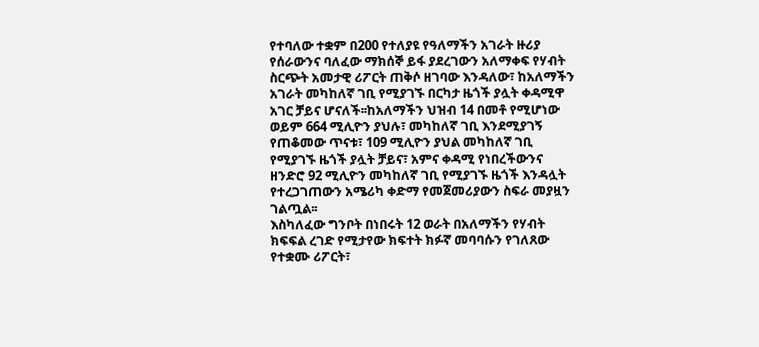የተባለው ተቋም በ200 የተለያዩ የዓለማችን አገራት ዙሪያ የሰራውንና ባለፈው ማክሰኞ ይፋ ያደረገውን አለማቀፍ የሃብት ስርጭት አመታዊ ሪፖርት ጠቅሶ ዘገባው እንዳለው፣ ከአለማችን አገራት መካከለኛ ገቢ የሚያገኙ በርካታ ዜጎች ያሏት ቀዳሚዋ አገር ቻይና ሆናለች፡፡ከአለማችን ህዝብ 14 በመቶ የሚሆነው ወይም 664 ሚሊዮን ያህሉ፣ መካከለኛ ገቢ እንደሚያገኝ የጠቆመው ጥናቱ፣ 109 ሚሊዮን ያህል መካከለኛ ገቢ የሚያገኙ ዜጎች ያሏት ቻይና፣ አምና ቀዳሚ የነበረችውንና ዘንድሮ 92 ሚሊዮን መካከለኛ ገቢ የሚያገኙ ዜጎች እንዳሏት የተረጋገጠውን አሜሪካ ቀድማ የመጀመሪያውን ስፍራ መያዟን ገልጧል፡፡
እስካለፈው ግንቦት በነበሩት 12 ወራት በአለማችን የሃብት ክፍፍል ረገድ የሚታየው ክፍተት ክፉኛ መባባሱን የገለጸው የተቋሙ ሪፖርት፣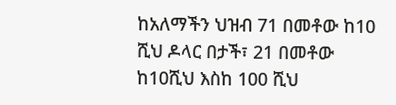ከአለማችን ህዝብ 71 በመቶው ከ10 ሺህ ዶላር በታች፣ 21 በመቶው ከ10ሺህ እስከ 100 ሺህ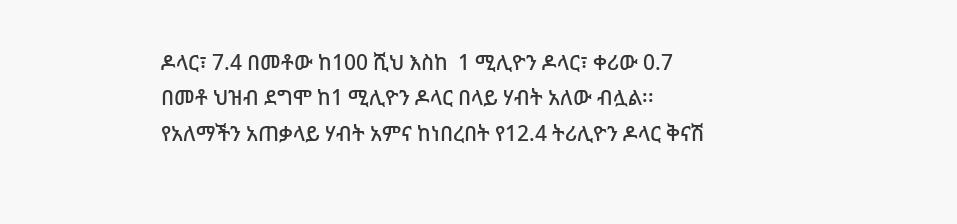ዶላር፣ 7.4 በመቶው ከ100 ሺህ እስከ  1 ሚሊዮን ዶላር፣ ቀሪው 0.7 በመቶ ህዝብ ደግሞ ከ1 ሚሊዮን ዶላር በላይ ሃብት አለው ብሏል፡፡
የአለማችን አጠቃላይ ሃብት አምና ከነበረበት የ12.4 ትሪሊዮን ዶላር ቅናሽ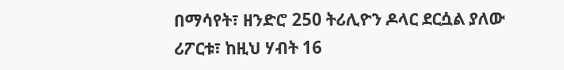በማሳየት፣ ዘንድሮ 250 ትሪሊዮን ዶላር ደርሷል ያለው ሪፖርቱ፣ ከዚህ ሃብት 16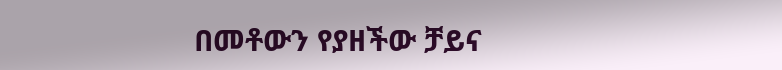በመቶውን የያዘችው ቻይና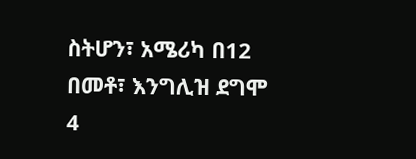ስትሆን፣ አሜሪካ በ12 በመቶ፣ እንግሊዝ ደግሞ 4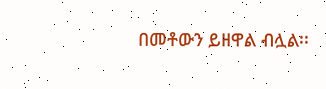በመቶውን ይዘዋል ብሏል፡፡